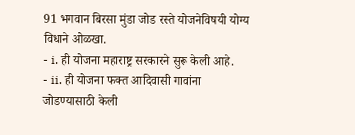91 भगवान बिरसा मुंडा जोड रस्ते योजनेविषयी योग्य विधाने ओळखा.
- i. ही योजना महाराष्ट्र सरकारने सुरू केली आहे.
- ii. ही योजना फक्त आदिवासी गावांना जोडण्यासाठी केली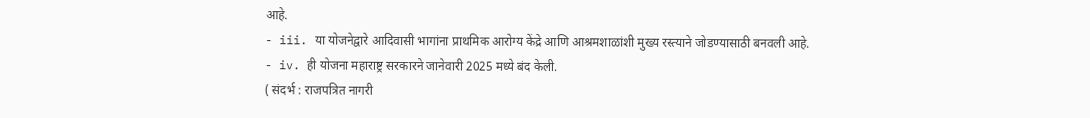आहे.
- iii. या योजनेद्वारे आदिवासी भागांना प्राथमिक आरोग्य केंद्रे आणि आश्रमशाळांशी मुख्य रस्त्याने जोडण्यासाठी बनवली आहे.
- iv. ही योजना महाराष्ट्र सरकारने जानेवारी 2025 मध्ये बंद केली.
( संदर्भ : राजपत्रित नागरी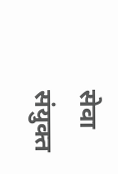सेवा संयुक्त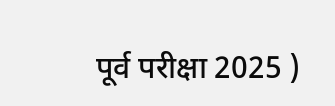पूर्व परीक्षा 2025 )